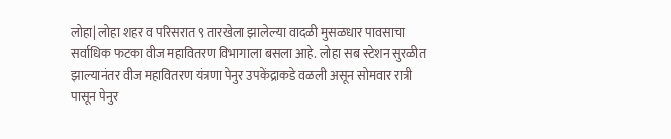लोहा| लोहा शहर व परिसरात ९ तारखेला झालेल्या वादळी मुसळधार पावसाचा सर्वाधिक फटका वीज महावितरण विभागाला बसला आहे. लोहा सब स्टेशन सुरळीत झाल्यानंतर वीज महावितरण यंत्रणा पेनुर उपकेंद्राकडे वळली असून सोमवार रात्री पासून पेनुर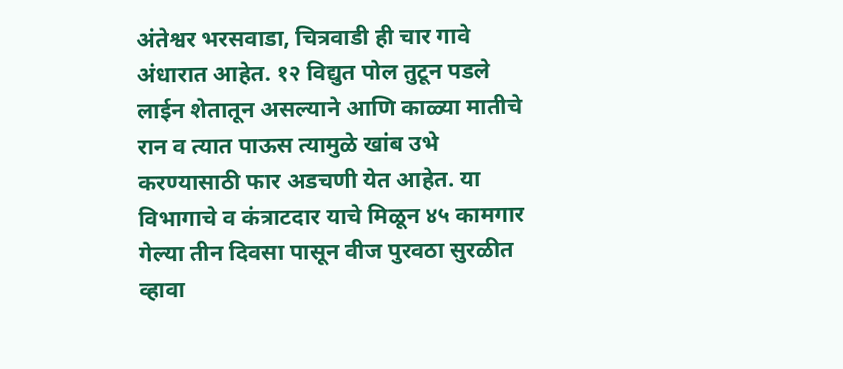अंतेश्वर भरसवाडा, चित्रवाडी ही चार गावे अंधारात आहेत. १२ विद्युत पोल तुटून पडले लाईन शेतातून असल्याने आणि काळ्या मातीचे रान व त्यात पाऊस त्यामुळे खांब उभे करण्यासाठी फार अडचणी येत आहेत. या विभागाचे व कंत्राटदार याचे मिळून ४५ कामगार गेल्या तीन दिवसा पासून वीज पुरवठा सुरळीत व्हावा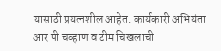यासाठी प्रयत्नशील आहेत. कार्यकारी अभियंता आर पी चव्हाण व टीम चिखलाची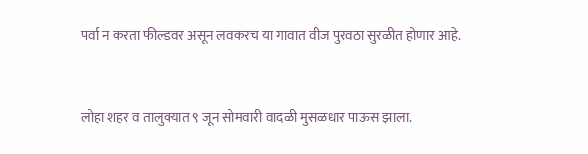पर्वा न करता फील्डवर असून लवकरच या गावात वीज पुरवठा सुरळीत होणार आहे.


लोहा शहर व तालुक्यात ९ जून सोमवारी वादळी मुसळधार पाऊस झाला.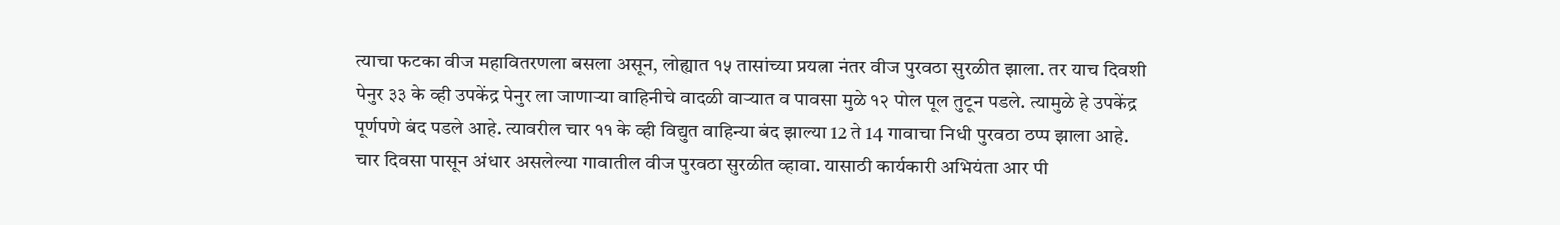त्याचा फटका वीज महावितरणला बसला असून, लोह्यात १५ तासांच्या प्रयत्ना नंतर वीज पुरवठा सुरळीत झाला. तर याच दिवशी पेनुर ३३ के व्ही उपकेंद्र पेनुर ला जाणाऱ्या वाहिनीचे वादळी वाऱ्यात व पावसा मुळे १२ पोल पूल तुटून पडले. त्यामुळे हे उपकेंद्र पूर्णपणे बंद पडले आहे. त्यावरील चार ११ के व्ही विद्युत वाहिन्या बंद झाल्या 12 ते 14 गावाचा निधी पुरवठा ठप्प झाला आहे. चार दिवसा पासून अंधार असलेल्या गावातील वीज पुरवठा सुरळीत व्हावा. यासाठी कार्यकारी अभियंता आर पी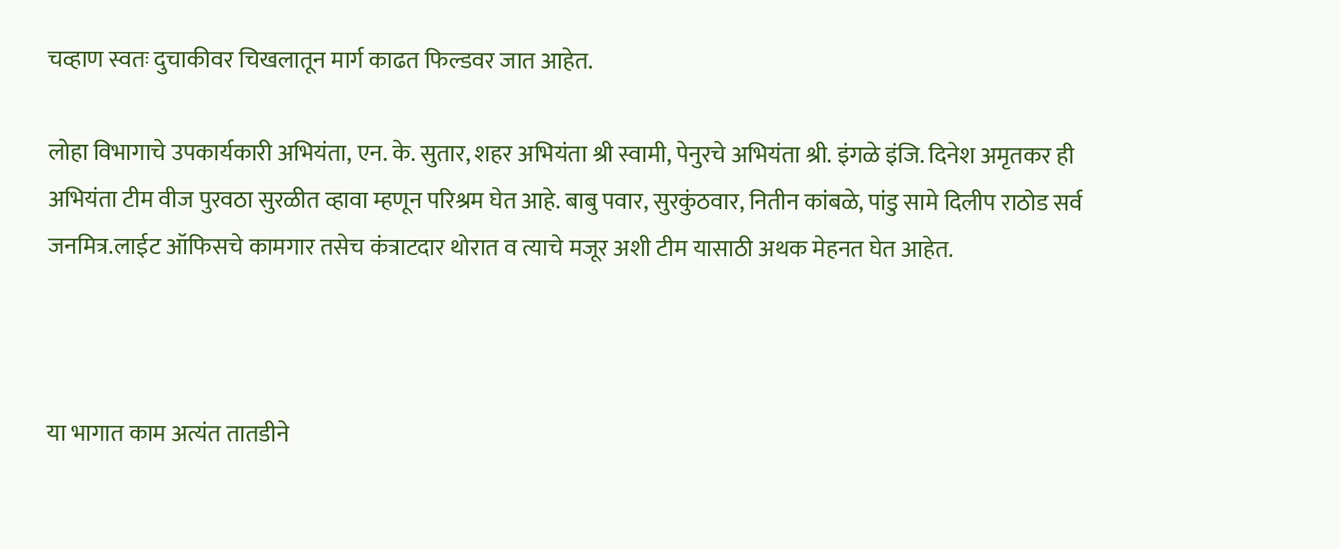चव्हाण स्वतः दुचाकीवर चिखलातून मार्ग काढत फिल्डवर जात आहेत.

लोहा विभागाचे उपकार्यकारी अभियंता, एन. के. सुतार, शहर अभियंता श्री स्वामी, पेनुरचे अभियंता श्री. इंगळे इंजि. दिनेश अमृतकर ही अभियंता टीम वीज पुरवठा सुरळीत व्हावा म्हणून परिश्रम घेत आहे. बाबु पवार, सुरकुंठवार, नितीन कांबळे, पांडु सामे दिलीप राठोड सर्व जनमित्र.लाईट ऑफिसचे कामगार तसेच कंत्राटदार थोरात व त्याचे मजूर अशी टीम यासाठी अथक मेहनत घेत आहेत.



या भागात काम अत्यंत तातडीने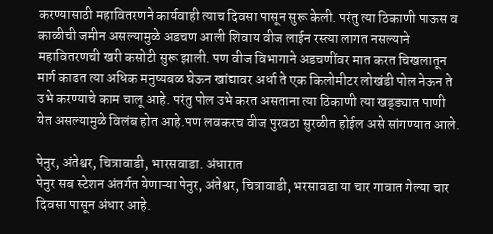करण्यासाठी महावितरणने कार्यवाही त्याच दिवसा पासून सुरू केली. परंतु त्या ठिकाणी पाऊस व काळीची जमीन असल्यामुळे अडचण आली शिवाय वीज लाईन रस्त्या लागत नसल्याने महावितरणची खरी कसोटी सुरू झाली. पण वीज विभागाने अडचणींवर मात करत चिखलातून मार्ग काढत त्या अधिक मनुष्यबळ घेऊन खांद्यावर अर्धा ते एक किलोमीटर लोखंडी पोल नेऊन ते उभे करण्याचे काम चालू आहे. परंतु पोल उभे करत असताना त्या ठिकाणी त्या खड्ड्यात पाणी येत असल्यामुळे विलंब होत आहे.पण लवकरच वीज पुरवठा सुरळीत होईल असे सांगण्यात आले.

पेनुर, अंतेश्वर, चित्रावाडी, भारसवाडा. अंधारात
पेनुर सब स्टेशन अंतर्गत येणाऱ्या पेनुर, अंतेश्वर, चित्रावाडी, भरसावडा या चार गावात गेल्या चार दिवसा पासून अंधार आहे.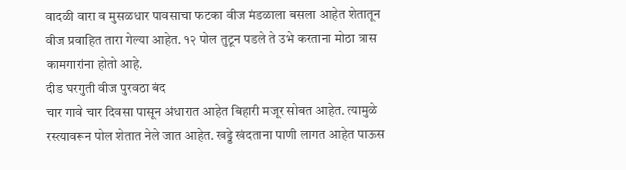वादळी वारा व मुसळधार पावसाचा फटका वीज मंडळाला बसला आहेत शेतातून वीज प्रवाहित तारा गेल्या आहेत. १२ पोल तुटून पडले ते उभे करताना मोठा त्रास कामगारांना होतो आहे.
दीड घरगुती वीज पुरवठा बंद
चार गावे चार दिवसा पासून अंधारात आहेत बिहारी मजूर सोबत आहेत. त्यामुळे रस्त्यावरून पोल शेतात नेले जात आहेत. खड्डे खंदताना पाणी लागत आहेत पाऊस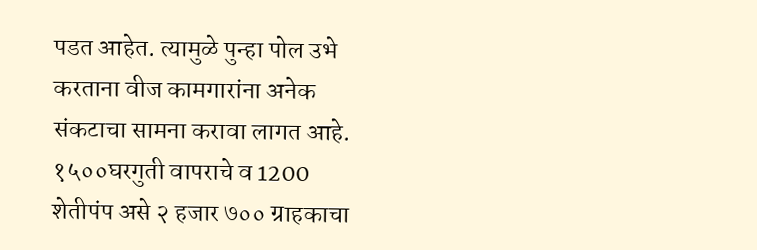पडत आहेत. त्यामुळे पुन्हा पोल उभे करताना वीज कामगारांना अनेक संकटाचा सामना करावा लागत आहे. १५००घरगुती वापराचे व 1200 शेतीपंप असे २ हजार ७०० ग्राहकाचा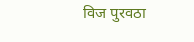विज पुरवठा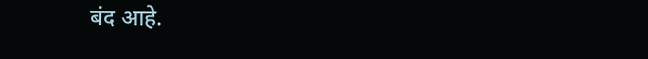बंद आहे.